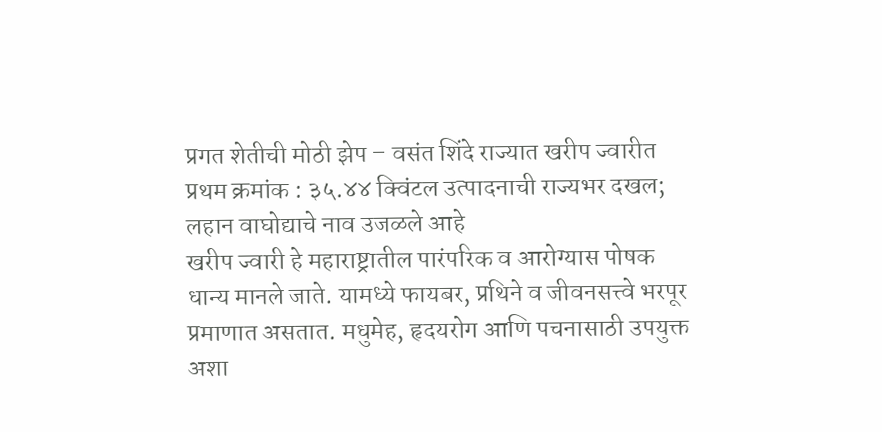प्रगत शेतीची मोठी झेप – वसंत शिंदे राज्यात खरीप ज्वारीत प्रथम क्रमांक : ३५.४४ क्विंटल उत्पादनाची राज्यभर दखल; लहान वाघोद्याचे नाव उजळले आहे
खरीप ज्वारी हे महाराष्ट्रातील पारंपरिक व आरोग्यास पोषक धान्य मानले जाते. यामध्ये फायबर, प्रथिने व जीवनसत्त्वे भरपूर प्रमाणात असतात. मधुमेह, हृदयरोग आणि पचनासाठी उपयुक्त अशा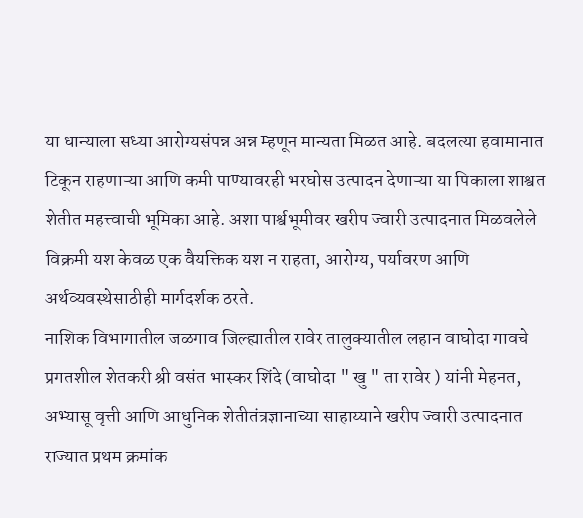या धान्याला सध्या आरोग्यसंपन्न अन्न म्हणून मान्यता मिळत आहे. बदलत्या हवामानात टिकून राहणाऱ्या आणि कमी पाण्यावरही भरघोस उत्पादन देणाऱ्या या पिकाला शाश्वत शेतीत महत्त्वाची भूमिका आहे. अशा पार्श्वभूमीवर खरीप ज्वारी उत्पादनात मिळवलेले विक्रमी यश केवळ एक वैयक्तिक यश न राहता, आरोग्य, पर्यावरण आणि अर्थव्यवस्थेसाठीही मार्गदर्शक ठरते.
नाशिक विभागातील जळगाव जिल्ह्यातील रावेर तालुक्यातील लहान वाघोदा गावचे प्रगतशील शेतकरी श्री वसंत भास्कर शिंदे (वाघोदा " खु " ता रावेर ) यांनी मेहनत, अभ्यासू वृत्ती आणि आधुनिक शेतीतंत्रज्ञानाच्या साहाय्याने खरीप ज्वारी उत्पादनात राज्यात प्रथम क्रमांक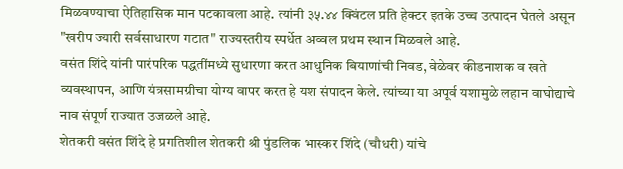मिळवण्याचा ऐतिहासिक मान पटकावला आहे. त्यांनी ३५.४४ क्विंटल प्रति हेक्टर इतके उच्च उत्पादन घेतले असून "खरीप ज्यारी सर्वसाधारण गटात" राज्यस्तरीय स्पर्धेत अव्वल प्रथम स्थान मिळवले आहे.
वसंत शिंदे यांनी पारंपरिक पद्धतींमध्ये सुधारणा करत आधुनिक बियाणांची निवड, वेळेवर कीडनाशक व खते व्यवस्थापन, आणि यंत्रसामग्रीचा योग्य वापर करत हे यश संपादन केले. त्यांच्या या अपूर्व यशामुळे लहान वाघोद्याचे नाव संपूर्ण राज्यात उजळले आहे.
शेतकरी वसंत शिंदे हे प्रगतिशील शेतकरी श्री पुंडलिक भास्कर शिंदे (चौधरी) यांचे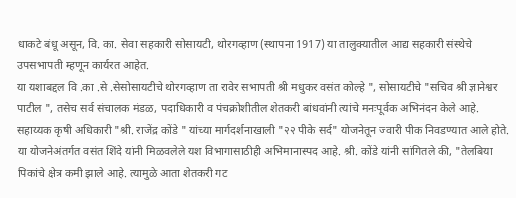धाकटे बंधू असून, वि. का. सेवा सहकारी सोसायटी, थोरगव्हाण (स्थापना 1917) या तालुक्यातील आद्य सहकारी संस्थेचे उपसभापती म्हणून कार्यरत आहेत.
या यशाबद्दल वि .का .से .सेसोसायटीचे थोरगव्हाण ता रावेर सभापती श्री मधुकर वसंत कोल्हे ", सोसायटीचे "सचिव श्री ज्ञानेश्वर पाटील ", तसेच सर्व संचालक मंडळ, पदाधिकारी व पंचक्रोशीतील शेतकरी बांधवांनी त्यांचे मनःपूर्वक अभिनंदन केले आहे.
सहाय्यक कृषी अधिकारी "श्री. राजेंद्र कोंडे " यांच्या मार्गदर्शनाखाली "२२ पीके सर्द" योजनेतून ज्वारी पीक निवडण्यात आले होते. या योजनेअंतर्गत वसंत शिंदे यांनी मिळवलेले यश विभागासाठीही अभिमानास्पद आहे. श्री. कोंडे यांनी सांगितले की, "तेलबिया पिकांचे क्षेत्र कमी झाले आहे. त्यामुळे आता शेतकरी गट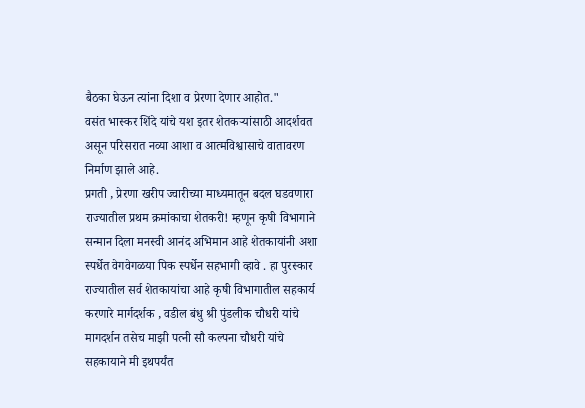बैठका घेऊन त्यांना दिशा व प्रेरणा देणार आहोत."
वसंत भास्कर शिंदे यांचे यश इतर शेतकऱ्यांसाठी आदर्शवत असून परिसरात नव्या आशा व आत्मविश्वासाचे वातावरण निर्माण झाले आहे.
प्रगती , प्रेरणा खरीप ज्वारीच्या माध्यमातून बदल घडवणारा राज्यातील प्रथम क्रमांकाचा शेतकरी! म्हणून कृषी विभागाने सन्मान दिला मनस्वी आनंद अभिमान आहे शेतकायांनी अशा स्पर्धेत वेगवेगळया पिक स्पर्धेन सहभागी व्हावे . हा पुरस्कार राज्यातील सर्व शेतकायांचा आहे कृषी विभागातील सहकार्य करणारे मार्गदर्शक , वडील बंधु श्री पुंडलीक चौधरी यांचे मागदर्शन तसेच माझी पत्नी सौ कल्पना चौधरी यांचे सहकायाने मी इथपर्यंत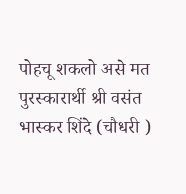पोहचू शकलो असे मत पुरस्कारार्थी श्री वसंत भास्कर शिंदे (चौधरी )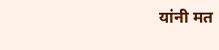यांनी मत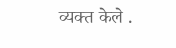व्यक्त केले .